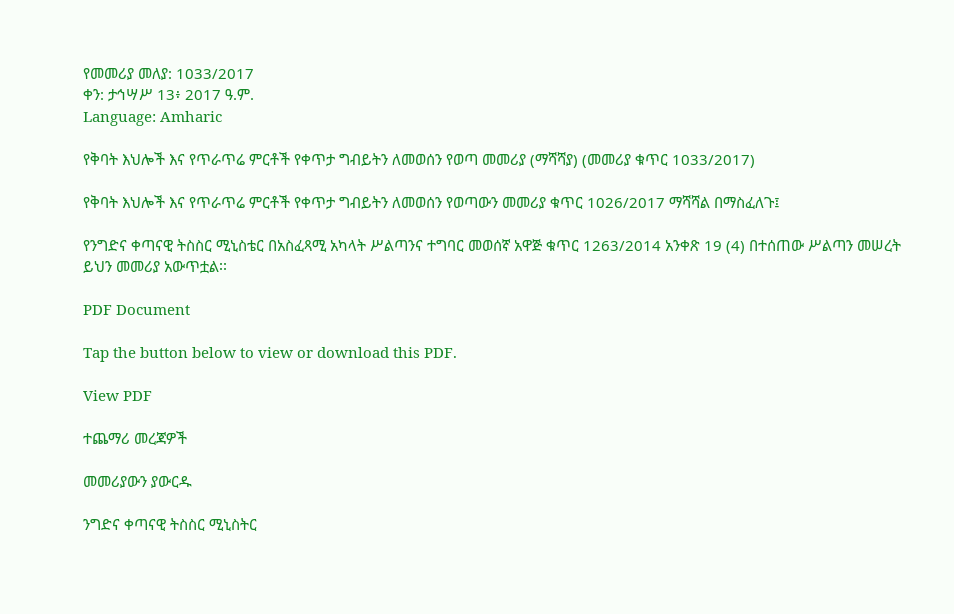የመመሪያ መለያ: 1033/2017
ቀን: ታኅሣሥ 13፥ 2017 ዓ.ም.
Language: Amharic

የቅባት እህሎች እና የጥራጥሬ ምርቶች የቀጥታ ግብይትን ለመወሰን የወጣ መመሪያ (ማሻሻያ) (መመሪያ ቁጥር 1033/2017)

የቅባት እህሎች እና የጥራጥሬ ምርቶች የቀጥታ ግብይትን ለመወሰን የወጣውን መመሪያ ቁጥር 1026/2017 ማሻሻል በማስፈለጉ፤

የንግድና ቀጣናዊ ትስስር ሚኒስቴር በአስፈጻሚ አካላት ሥልጣንና ተግባር መወሰኛ አዋጅ ቁጥር 1263/2014 አንቀጽ 19 (4) በተሰጠው ሥልጣን መሠረት ይህን መመሪያ አውጥቷል፡፡

PDF Document

Tap the button below to view or download this PDF.

View PDF

ተጨማሪ መረጃዎች

መመሪያውን ያውርዱ

ንግድና ቀጣናዊ ትስስር ሚኒስትር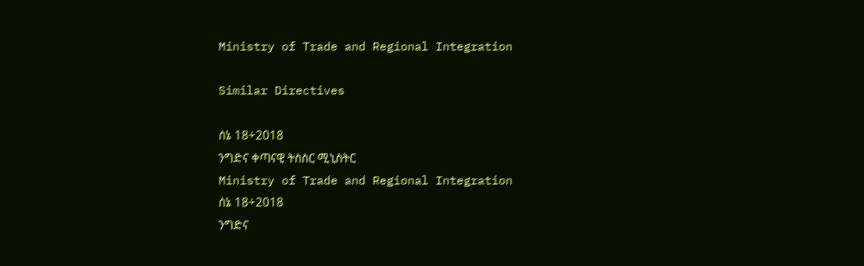Ministry of Trade and Regional Integration

Similar Directives

ሰኔ 18÷2018
ንግድና ቀጣናዊ ትስስር ሚኒስትር
Ministry of Trade and Regional Integration
ሰኔ 18÷2018
ንግድና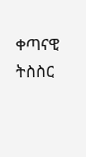ቀጣናዊ ትስስር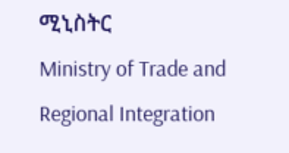ሚኒስትር
Ministry of Trade and Regional Integration